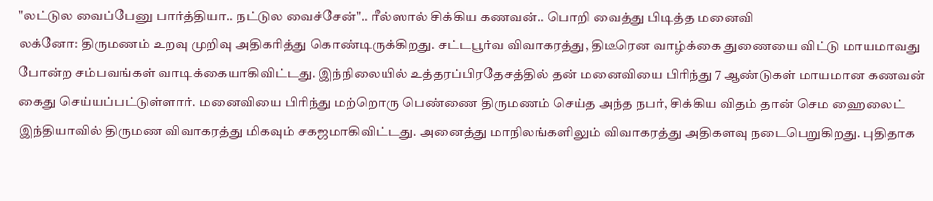"லட்டுல வைப்பேனு பார்த்தியா.. நட்டுல வைச்சேன்".. ரீல்ஸால் சிக்கிய கணவன்.. பொறி வைத்து பிடித்த மனைவி
லக்னோ: திருமணம் உறவு முறிவு அதிகரித்து கொண்டிருக்கிறது. சட்டபூர்வ விவாகரத்து, திடீரென வாழ்க்கை துணையை விட்டு மாயமாவது போன்ற சம்பவங்கள் வாடிக்கையாகிவிட்டது. இந்நிலையில் உத்தரப்பிரதேசத்தில் தன் மனைவியை பிரிந்து 7 ஆண்டுகள் மாயமான கணவன் கைது செய்யப்பட்டுள்ளார். மனைவியை பிரிந்து மற்றொரு பெண்ணை திருமணம் செய்த அந்த நபர், சிக்கிய விதம் தான் செம ஹைலைட்
இந்தியாவில் திருமண விவாகரத்து மிகவும் சகஜமாகிவிட்டது. அனைத்து மாநிலங்களிலும் விவாகரத்து அதிகளவு நடைபெறுகிறது. புதிதாக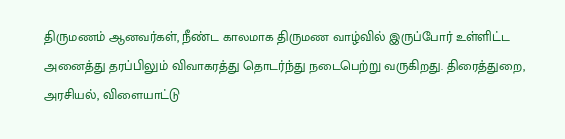திருமணம் ஆனவர்கள், நீண்ட காலமாக திருமண வாழ்வில் இருப்போர் உள்ளிட்ட அனைத்து தரப்பிலும் விவாகரத்து தொடர்ந்து நடைபெற்று வருகிறது. திரைத்துறை, அரசியல், விளையாட்டு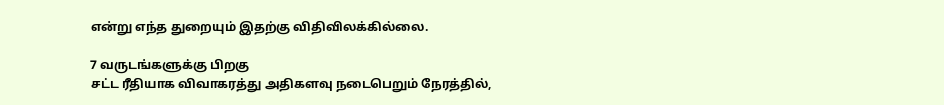என்று எந்த துறையும் இதற்கு விதிவிலக்கில்லை.

7 வருடங்களுக்கு பிறகு
சட்ட ரீதியாக விவாகரத்து அதிகளவு நடைபெறும் நேரத்தில்,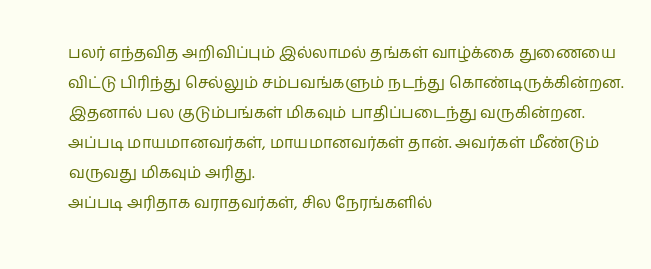பலர் எந்தவித அறிவிப்பும் இல்லாமல் தங்கள் வாழ்க்கை துணையை விட்டு பிரிந்து செல்லும் சம்பவங்களும் நடந்து கொண்டிருக்கின்றன. இதனால் பல குடும்பங்கள் மிகவும் பாதிப்படைந்து வருகின்றன. அப்படி மாயமானவர்கள், மாயமானவர்கள் தான். அவர்கள் மீண்டும் வருவது மிகவும் அரிது.
அப்படி அரிதாக வராதவர்கள், சில நேரங்களில்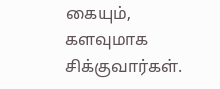கையும், களவுமாக சிக்குவார்கள்.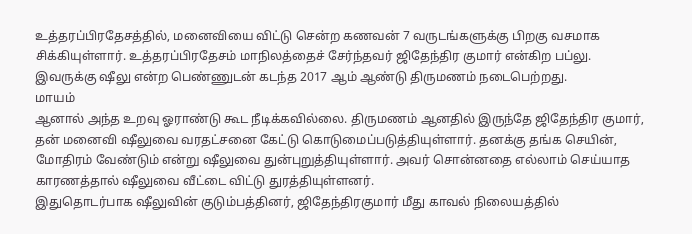உத்தரப்பிரதேசத்தில், மனைவியை விட்டு சென்ற கணவன் 7 வருடங்களுக்கு பிறகு வசமாக சிக்கியுள்ளார். உத்தரப்பிரதேசம் மாநிலத்தைச் சேர்ந்தவர் ஜிதேந்திர குமார் என்கிற பப்லு. இவருக்கு ஷீலு என்ற பெண்ணுடன் கடந்த 2017 ஆம் ஆண்டு திருமணம் நடைபெற்றது.
மாயம்
ஆனால் அந்த உறவு ஓராண்டு கூட நீடிக்கவில்லை. திருமணம் ஆனதில் இருந்தே ஜிதேந்திர குமார், தன் மனைவி ஷீலுவை வரதட்சனை கேட்டு கொடுமைப்படுத்தியுள்ளார். தனக்கு தங்க செயின், மோதிரம் வேண்டும் என்று ஷீலுவை துன்புறுத்தியுள்ளார். அவர் சொன்னதை எல்லாம் செய்யாத காரணத்தால் ஷீலுவை வீட்டை விட்டு துரத்தியுள்ளனர்.
இதுதொடர்பாக ஷீலுவின் குடும்பத்தினர், ஜிதேந்திரகுமார் மீது காவல் நிலையத்தில்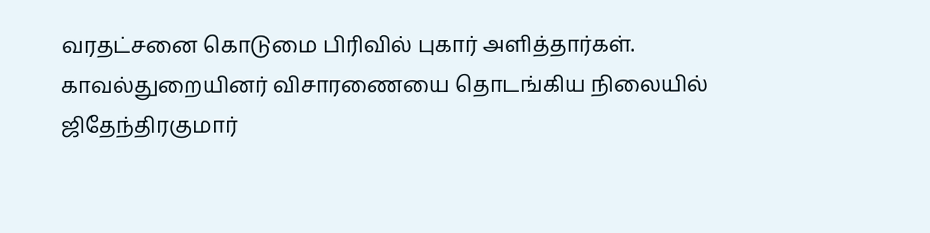வரதட்சனை கொடுமை பிரிவில் புகார் அளித்தார்கள். காவல்துறையினர் விசாரணையை தொடங்கிய நிலையில் ஜிதேந்திரகுமார்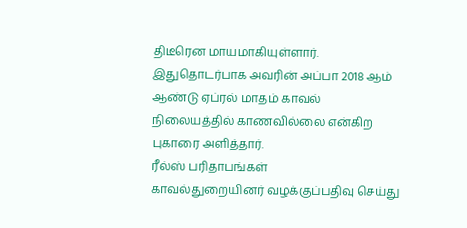திடீரென மாயமாகியுள்ளார். இதுதொடர்பாக அவரின் அப்பா 2018 ஆம் ஆண்டு ஏப்ரல் மாதம் காவல் நிலையத்தில் காணவில்லை என்கிற புகாரை அளித்தார்.
ரீல்ஸ் பரிதாபங்கள்
காவல்துறையினர் வழக்குப்பதிவு செய்து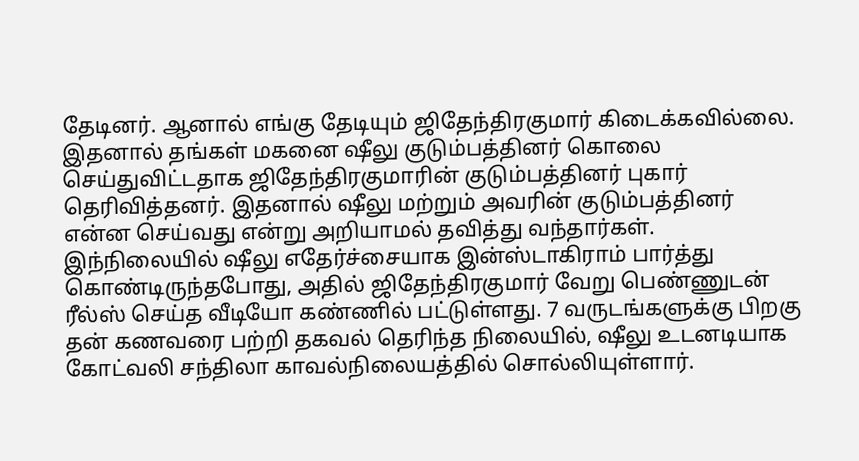தேடினர். ஆனால் எங்கு தேடியும் ஜிதேந்திரகுமார் கிடைக்கவில்லை. இதனால் தங்கள் மகனை ஷீலு குடும்பத்தினர் கொலை செய்துவிட்டதாக ஜிதேந்திரகுமாரின் குடும்பத்தினர் புகார் தெரிவித்தனர். இதனால் ஷீலு மற்றும் அவரின் குடும்பத்தினர் என்ன செய்வது என்று அறியாமல் தவித்து வந்தார்கள்.
இந்நிலையில் ஷீலு எதேர்ச்சையாக இன்ஸ்டாகிராம் பார்த்து கொண்டிருந்தபோது, அதில் ஜிதேந்திரகுமார் வேறு பெண்ணுடன் ரீல்ஸ் செய்த வீடியோ கண்ணில் பட்டுள்ளது. 7 வருடங்களுக்கு பிறகு தன் கணவரை பற்றி தகவல் தெரிந்த நிலையில், ஷீலு உடனடியாக கோட்வலி சந்திலா காவல்நிலையத்தில் சொல்லியுள்ளார்.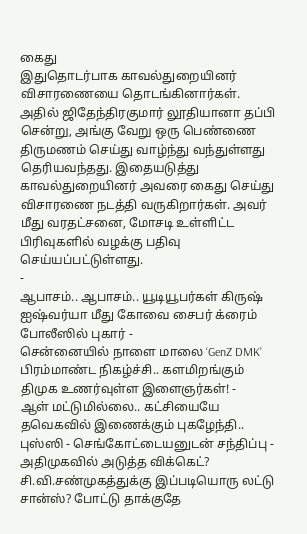கைது
இதுதொடர்பாக காவல்துறையினர் விசாரணையை தொடங்கினார்கள். அதில் ஜிதேந்திரகுமார் லூதியானா தப்பி சென்று, அங்கு வேறு ஒரு பெண்ணை திருமணம் செய்து வாழ்ந்து வந்துள்ளது தெரியவந்தது. இதையடுத்து காவல்துறையினர் அவரை கைது செய்து விசாரணை நடத்தி வருகிறார்கள். அவர் மீது வரதட்சனை, மோசடி உள்ளிட்ட பிரிவுகளில் வழக்கு பதிவு செய்யப்பட்டுள்ளது.
-
ஆபாசம்.. ஆபாசம்.. யூடியூபர்கள் கிருஷ் ஐஷ்வர்யா மீது கோவை சைபர் க்ரைம் போலீஸில் புகார் -
சென்னையில் நாளை மாலை ‘GenZ DMK’ பிரம்மாண்ட நிகழ்ச்சி.. களமிறங்கும் திமுக உணர்வுள்ள இளைஞர்கள்! -
ஆள் மட்டுமில்லை.. கட்சியையே தவெகவில் இணைக்கும் புகழேந்தி.. புஸ்ஸி - செங்கோட்டையனுடன் சந்திப்பு -
அதிமுகவில் அடுத்த விக்கெட்? சி.வி.சண்முகத்துக்கு இப்படியொரு லட்டு சான்ஸ்? போட்டு தாக்குதே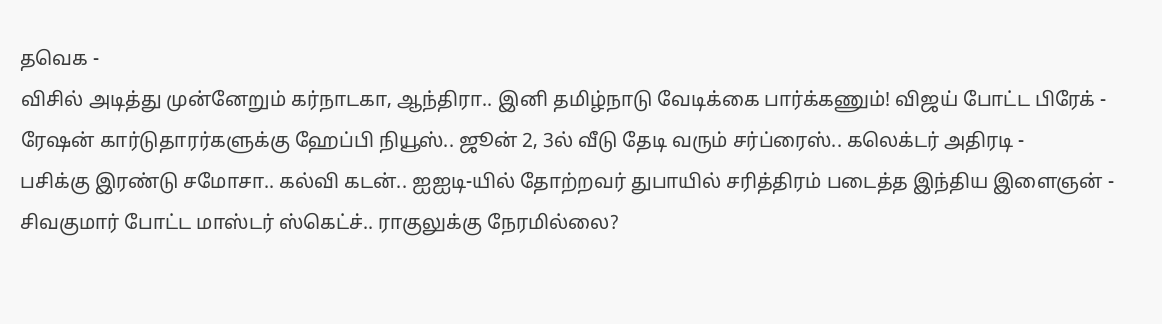தவெக -
விசில் அடித்து முன்னேறும் கர்நாடகா, ஆந்திரா.. இனி தமிழ்நாடு வேடிக்கை பார்க்கணும்! விஜய் போட்ட பிரேக் -
ரேஷன் கார்டுதாரர்களுக்கு ஹேப்பி நியூஸ்.. ஜூன் 2, 3ல் வீடு தேடி வரும் சர்ப்ரைஸ்.. கலெக்டர் அதிரடி -
பசிக்கு இரண்டு சமோசா.. கல்வி கடன்.. ஐஐடி-யில் தோற்றவர் துபாயில் சரித்திரம் படைத்த இந்திய இளைஞன் -
சிவகுமார் போட்ட மாஸ்டர் ஸ்கெட்ச்.. ராகுலுக்கு நேரமில்லை?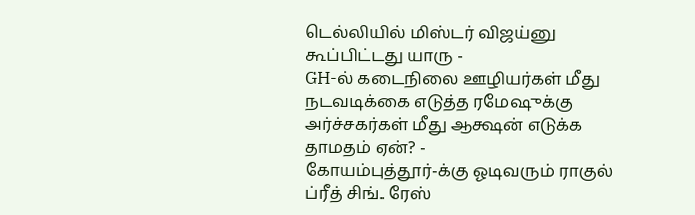டெல்லியில் மிஸ்டர் விஜய்னு கூப்பிட்டது யாரு -
GH-ல் கடைநிலை ஊழியர்கள் மீது நடவடிக்கை எடுத்த ரமேஷுக்கு அர்ச்சகர்கள் மீது ஆக்ஷன் எடுக்க தாமதம் ஏன்? -
கோயம்புத்தூர்-க்கு ஓடிவரும் ராகுல் ப்ரீத் சிங்.. ரேஸ்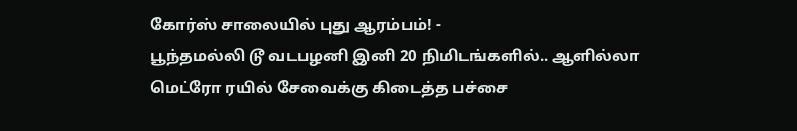கோர்ஸ் சாலையில் புது ஆரம்பம்! -
பூந்தமல்லி டூ வடபழனி இனி 20 நிமிடங்களில்.. ஆளில்லா மெட்ரோ ரயில் சேவைக்கு கிடைத்த பச்சை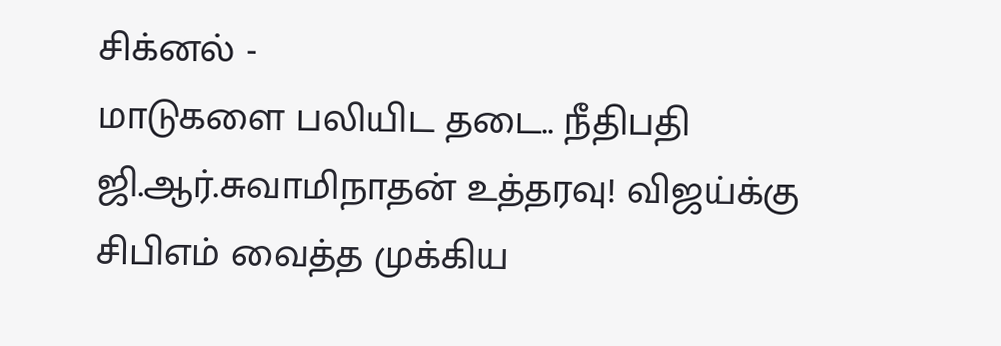சிக்னல் -
மாடுகளை பலியிட தடை.. நீதிபதி ஜி.ஆர்.சுவாமிநாதன் உத்தரவு! விஜய்க்கு சிபிஎம் வைத்த முக்கிய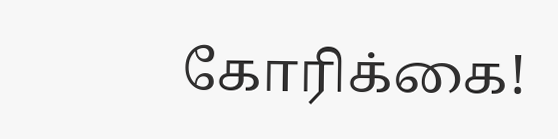கோரிக்கை!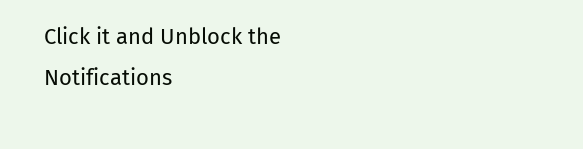Click it and Unblock the Notifications